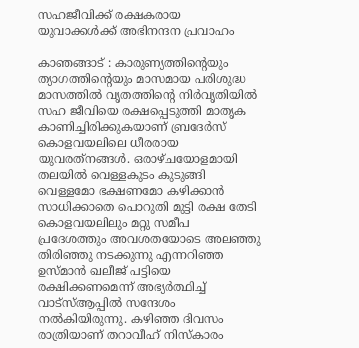സഹജീവിക്ക് രക്ഷകരായ യുവാക്കള്‍ക്ക് അഭിനന്ദന പ്രവാഹം

കാഞങ്ങാട് : കാരുണ്യത്തിന്റെയും ത്യാഗത്തിന്റെയും മാസമായ പരിശുദ്ധ മാസത്തില്‍ വൃതത്തിന്റെ നിര്‍വൃതിയില്‍ സഹ ജീവിയെ രക്ഷപ്പെടുത്തി മാതൃക കാണിച്ചിരിക്കുകയാണ് ബ്രദേര്‍സ് കൊളവയലിലെ ധീരരായ യുവരത്‌നങ്ങള്‍. ഒരാഴ്ചയോളമായി തലയില്‍ വെള്ളകുടം കുടുങ്ങി വെള്ളമോ ഭക്ഷണമോ കഴിക്കാന്‍ സാധിക്കാതെ പൊറുതി മുട്ടി രക്ഷ തേടി കൊളവയലിലും മറ്റു സമീപ പ്രദേശത്തും അവശതയോടെ അലഞ്ഞു തിരിഞ്ഞു നടക്കുന്നു എന്നറിഞ്ഞ ഉസ്മാന്‍ ഖലീജ് പട്ടിയെ രക്ഷിക്കണമെന്ന് അഭ്യര്‍ത്ഥിച്ച് വാട്‌സ്ആപ്പില്‍ സന്ദേശം നല്‍കിയിരുന്നു. കഴിഞ്ഞ ദിവസം രാത്രിയാണ് തറാവീഹ് നിസ്‌കാരം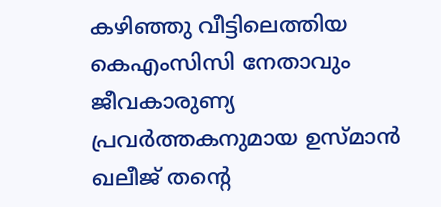കഴിഞ്ഞു വീട്ടിലെത്തിയ കെഎംസിസി നേതാവും ജീവകാരുണ്യ പ്രവര്‍ത്തകനുമായ ഉസ്മാന്‍ ഖലീജ് തന്റെ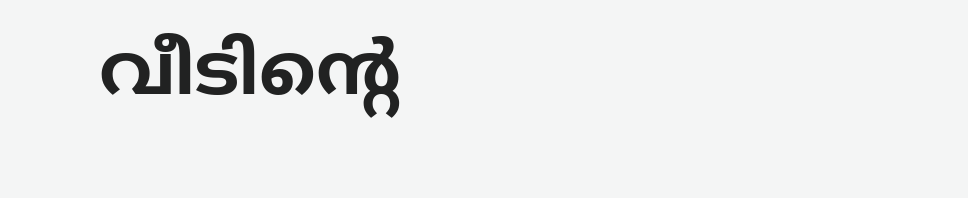വീടിന്റെ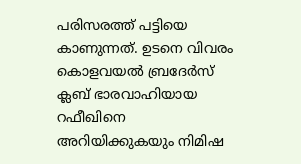പരിസരത്ത് പട്ടിയെ കാണുന്നത്. ഉടനെ വിവരം കൊളവയല്‍ ബ്രദേര്‍സ് ക്ലബ് ഭാരവാഹിയായ റഫീഖിനെ അറിയിക്കുകയും നിമിഷ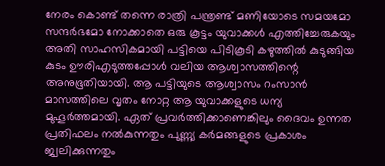നേരം കൊണ്ട് തന്നെ രാത്രി പന്ത്രണ്ട് മണിയോടെ സമയമോ സന്ദര്‍ഭമോ നോക്കാതെ ഒരു കൂട്ടം യുവാക്കള്‍ എത്തിച്ചേരുകയും അതി സാഹസികമായി പട്ടിയെ പിടികൂടി കഴുത്തില്‍ കുടുങ്ങിയ കുടം ഊരിഎടുത്തപ്പോള്‍ വലിയ ആശ്വാസത്തിന്റെ അനുഭൂതിയായി. ആ പട്ടിയുടെ ആശ്വാസം റംസാന്‍ മാസത്തിലെ വൃതം നോറ്റ ആ യുവാക്കളുടെ ധന്യ മുഹൂര്‍ത്തമായി. ഏത് പ്രവര്‍ത്തിക്കാണെങ്കിലും ദൈവം ഉന്നത പ്രതിഫലം നല്‍കുന്നതും പുണ്ണ്യ കര്‍മങ്ങളുടെ പ്രകാശം ജ്വലിക്കുന്നതും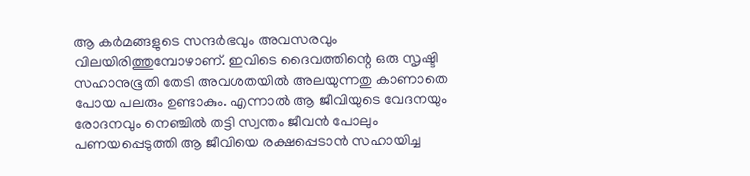ആ കര്‍മങ്ങളുടെ സന്ദര്‍ഭവും അവസരവും വിലയിരിത്തുമ്പോഴാണ്. ഇവിടെ ദൈവത്തിന്റെ ഒരു സൃഷ്ടി സഹാനുഭൂതി തേടി അവശതയില്‍ അലയുന്നതു കാണാതെ പോയ പലരും ഉണ്ടാകും. എന്നാല്‍ ആ ജീവിയുടെ വേദനയും രോദനവും നെഞ്ചില്‍ തട്ടി സ്വന്തം ജീവന്‍ പോലും പണയപ്പെടുത്തി ആ ജീവിയെ രക്ഷപ്പെടാന്‍ സഹായിച്ച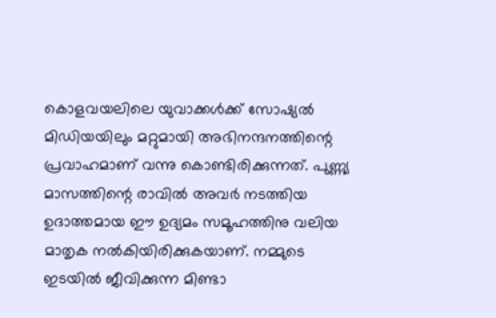കൊളവയലിലെ യുവാക്കള്‍ക്ക് സോഷ്യല്‍ മിഡിയയിലും മറ്റുമായി അഭിനന്ദനത്തിന്റെ പ്രവാഹമാണ് വന്നു കൊണ്ടിരിക്കുന്നത്. പുണ്ണ്യ മാസത്തിന്റെ രാവില്‍ അവര്‍ നടത്തിയ ഉദാത്തമായ ഈ ഉദ്യമം സമൂഹത്തിനു വലിയ മാതൃക നല്‍കിയിരിക്കുകയാണ്. നമ്മുടെ ഇടയില്‍ ജീവിക്കുന്ന മിണ്ടാ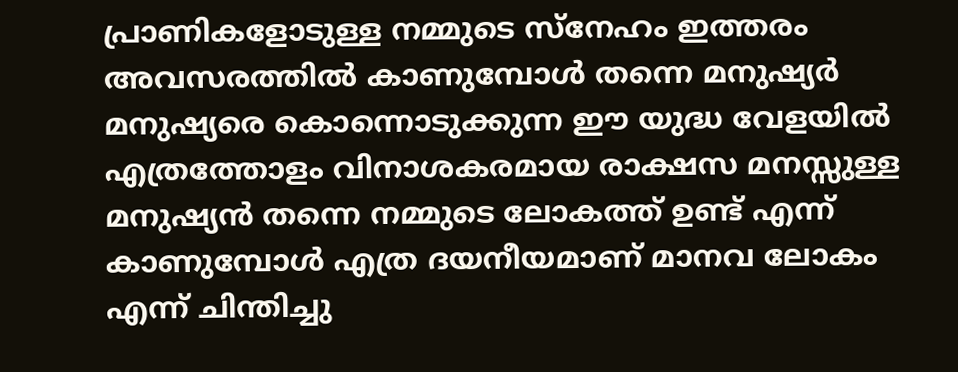പ്രാണികളോടുള്ള നമ്മുടെ സ്‌നേഹം ഇത്തരം അവസരത്തില്‍ കാണുമ്പോള്‍ തന്നെ മനുഷ്യര്‍ മനുഷ്യരെ കൊന്നൊടുക്കുന്ന ഈ യുദ്ധ വേളയില്‍ എത്രത്തോളം വിനാശകരമായ രാക്ഷസ മനസ്സുള്ള മനുഷ്യന്‍ തന്നെ നമ്മുടെ ലോകത്ത് ഉണ്ട് എന്ന് കാണുമ്പോള്‍ എത്ര ദയനീയമാണ് മാനവ ലോകം എന്ന് ചിന്തിച്ചു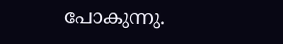പോകുന്നു.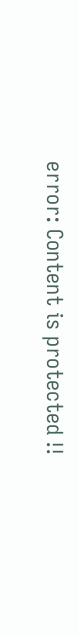error: Content is protected !!